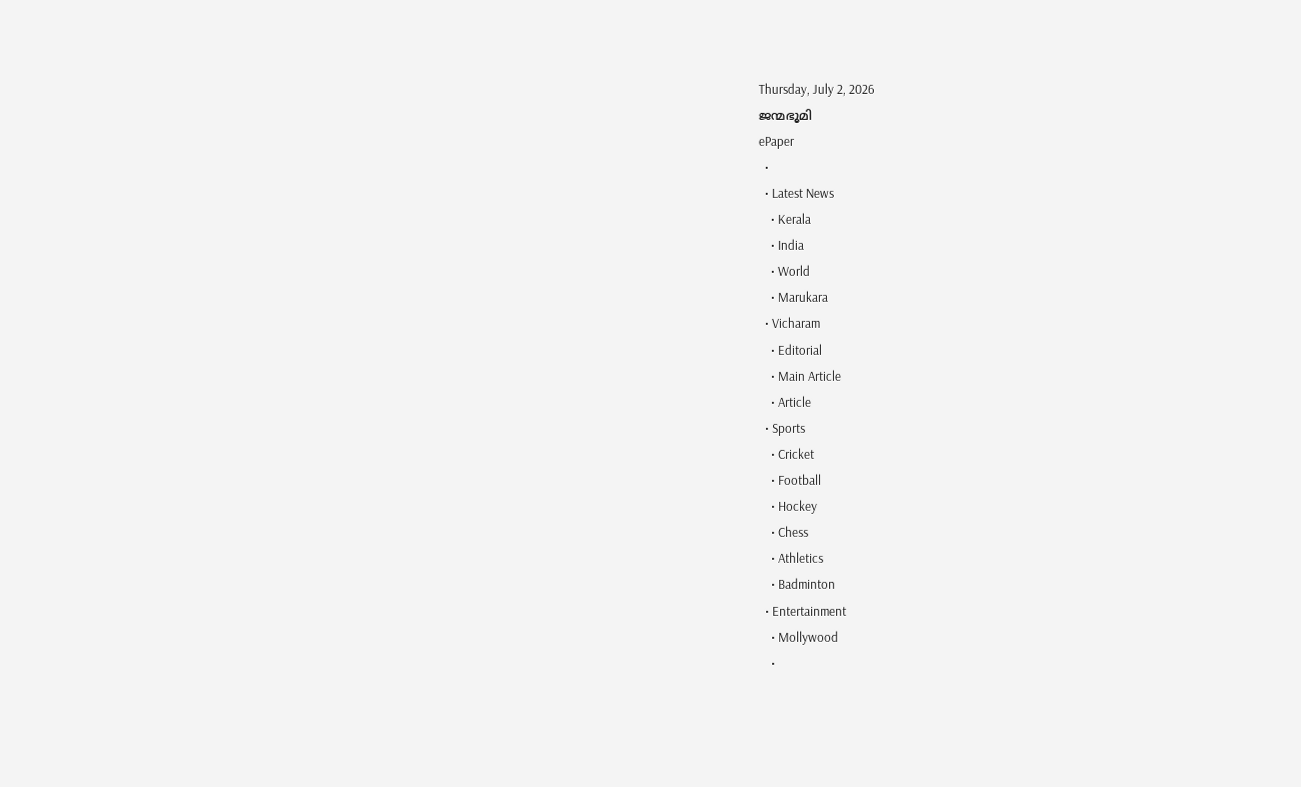Thursday, July 2, 2026
ജന്മഭൂമി
ePaper
  •
  • Latest News
    • Kerala
    • India
    • World
    • Marukara
  • Vicharam
    • Editorial
    • Main Article
    • Article
  • Sports
    • Cricket
    • Football
    • Hockey
    • Chess
    • Athletics
    • Badminton
  • Entertainment
    • Mollywood
    •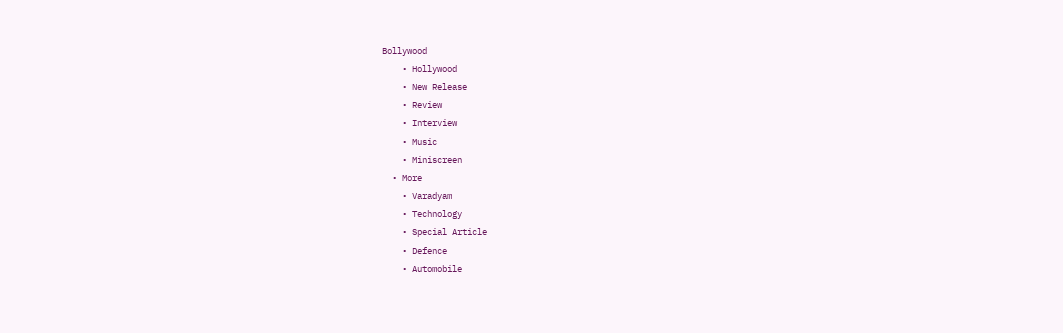Bollywood
    • Hollywood
    • New Release
    • Review
    • Interview
    • Music
    • Miniscreen
  • More
    • Varadyam
    • Technology
    • Special Article
    • Defence
    • Automobile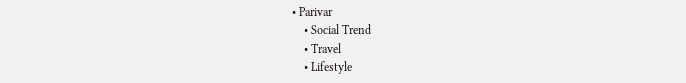• Parivar
    • Social Trend
    • Travel
    • Lifestyle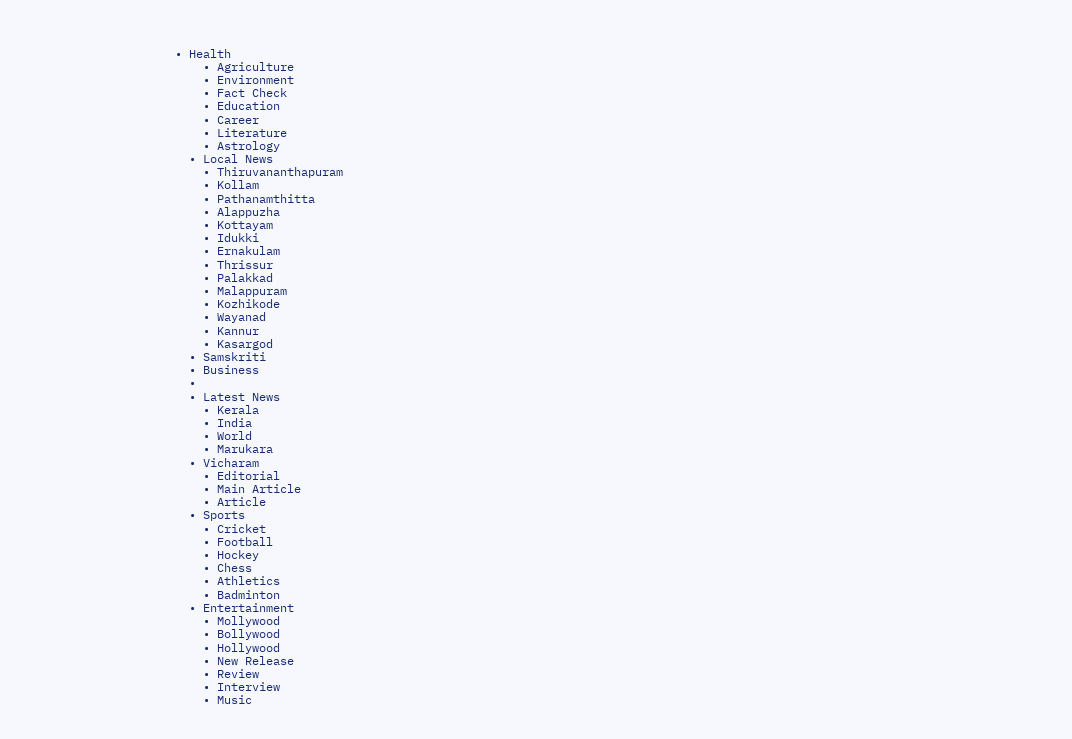• Health
    • Agriculture
    • Environment
    • Fact Check
    • Education
    • Career
    • Literature
    • Astrology
  • Local News
    • Thiruvananthapuram
    • Kollam
    • Pathanamthitta
    • Alappuzha
    • Kottayam
    • Idukki
    • Ernakulam
    • Thrissur
    • Palakkad
    • Malappuram
    • Kozhikode
    • Wayanad
    • Kannur
    • Kasargod
  • Samskriti
  • Business
  •
  • Latest News
    • Kerala
    • India
    • World
    • Marukara
  • Vicharam
    • Editorial
    • Main Article
    • Article
  • Sports
    • Cricket
    • Football
    • Hockey
    • Chess
    • Athletics
    • Badminton
  • Entertainment
    • Mollywood
    • Bollywood
    • Hollywood
    • New Release
    • Review
    • Interview
    • Music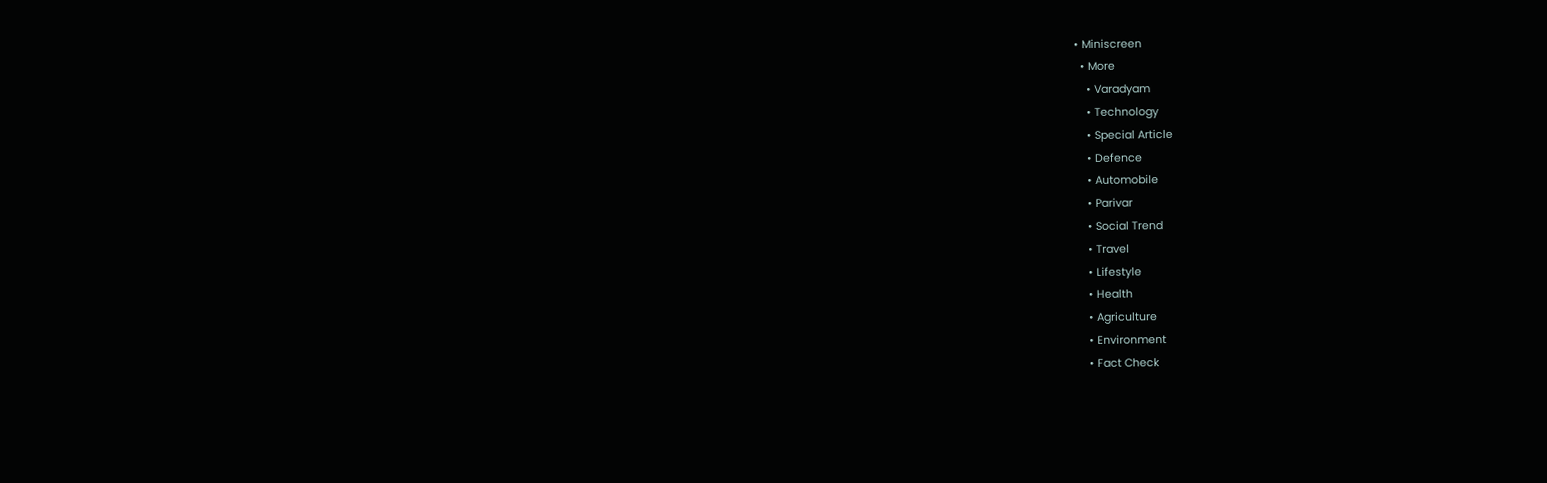• Miniscreen
  • More
    • Varadyam
    • Technology
    • Special Article
    • Defence
    • Automobile
    • Parivar
    • Social Trend
    • Travel
    • Lifestyle
    • Health
    • Agriculture
    • Environment
    • Fact Check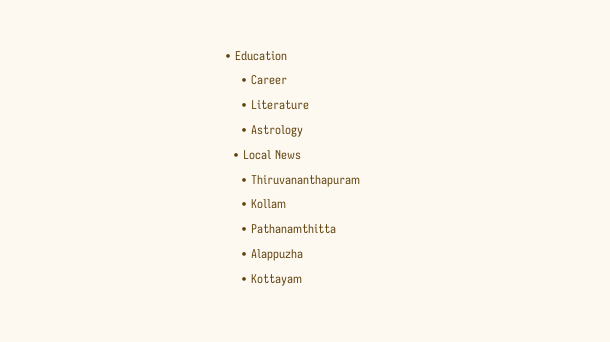• Education
    • Career
    • Literature
    • Astrology
  • Local News
    • Thiruvananthapuram
    • Kollam
    • Pathanamthitta
    • Alappuzha
    • Kottayam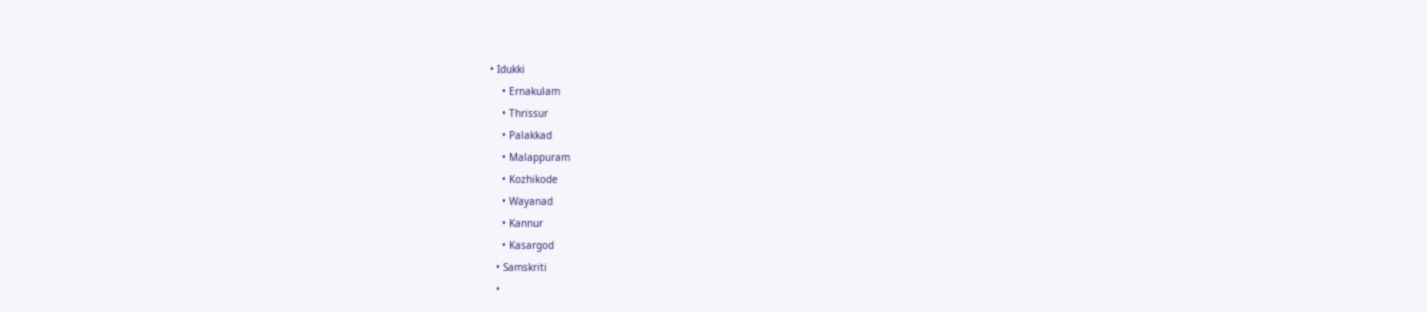• Idukki
    • Ernakulam
    • Thrissur
    • Palakkad
    • Malappuram
    • Kozhikode
    • Wayanad
    • Kannur
    • Kasargod
  • Samskriti
  •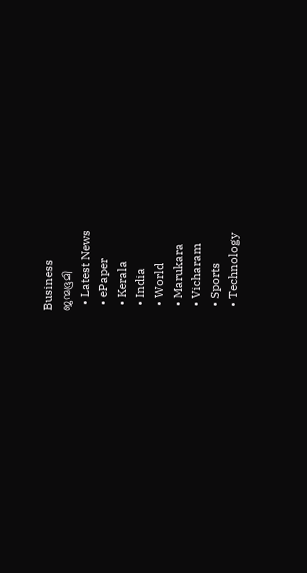Business
ജന്മഭൂമി
  • Latest News
  • ePaper
  • Kerala
  • India
  • World
  • Marukara
  • Vicharam
  • Sports
  • Technology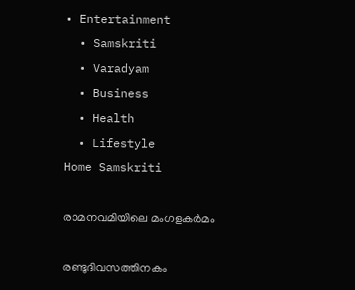• Entertainment
  • Samskriti
  • Varadyam
  • Business
  • Health
  • Lifestyle
Home Samskriti

രാമനവമിയിലെ മംഗളകര്‍മം

രണ്ടുദിവസത്തിനകം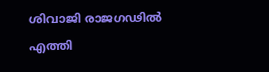ശിവാജി രാജഗഢില്‍ എത്തി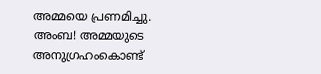അമ്മയെ പ്രണമിച്ചു. അംബ! അമ്മയുടെ അനുഗ്രഹംകൊണ്ട്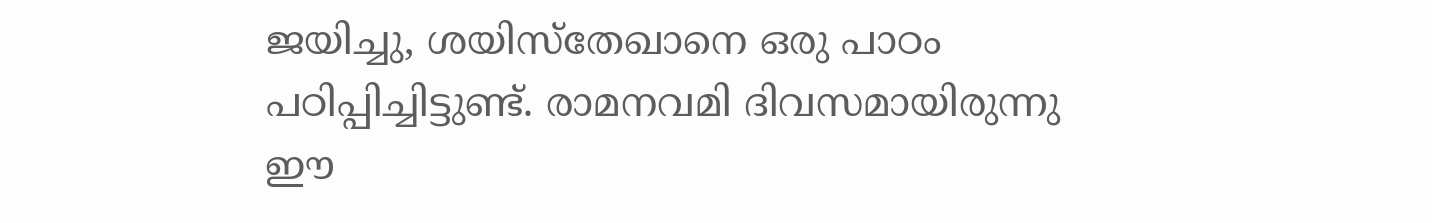ജയിച്ചു, ശയിസ്‌തേഖാനെ ഒരു പാഠം പഠിപ്പിച്ചിട്ടുണ്ട്. രാമനവമി ദിവസമായിരുന്നു ഈ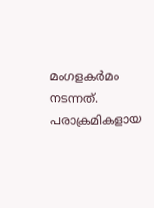മംഗളകര്‍മം നടന്നത്. പരാക്രമികളായ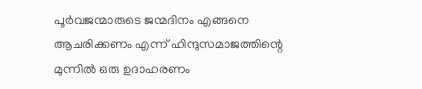പൂര്‍വജന്മാരുടെ ജന്മദിനം എങ്ങനെ ആചരിക്കണം എന്ന് ഹിന്ദുസമാജത്തിന്റെ മുന്നില്‍ ഒരു ഉദാഹരണം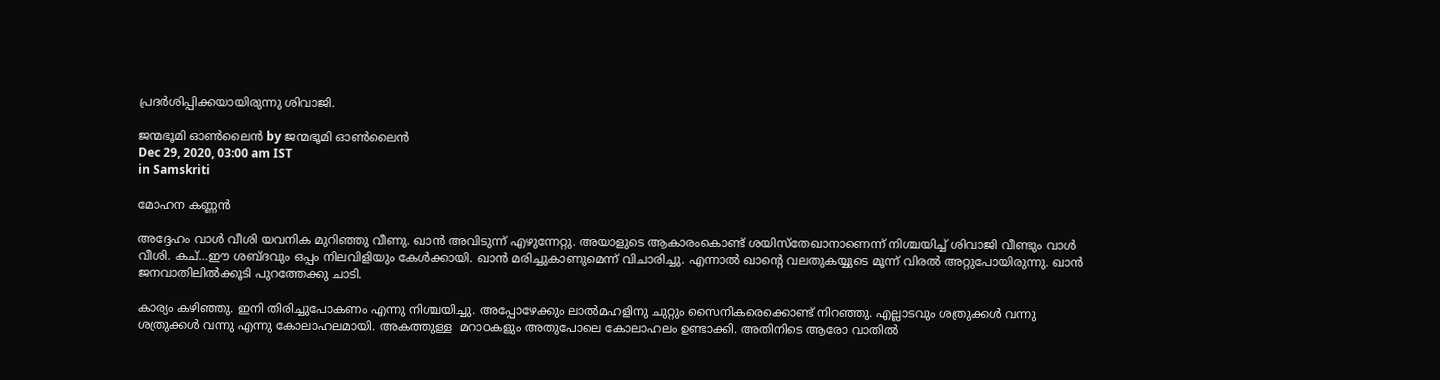പ്രദര്‍ശിപ്പിക്കയായിരുന്നു ശിവാജി.

ജന്മഭൂമി ഓണ്‍ലൈന്‍ by ജന്മഭൂമി ഓണ്‍ലൈന്‍
Dec 29, 2020, 03:00 am IST
in Samskriti

മോഹന കണ്ണന്‍

അദ്ദേഹം വാള്‍ വീശി യവനിക മുറിഞ്ഞു വീണു. ഖാന്‍ അവിടുന്ന് എഴുന്നേറ്റു. അയാളുടെ ആകാരംകൊണ്ട് ശയിസ്‌തേഖാനാണെന്ന് നിശ്ചയിച്ച് ശിവാജി വീണ്ടും വാള്‍ വീശി. കച്…ഈ ശബ്ദവും ഒപ്പം നിലവിളിയും കേള്‍ക്കായി. ഖാന്‍ മരിച്ചുകാണുമെന്ന് വിചാരിച്ചു. എന്നാല്‍ ഖാന്റെ വലതുകയ്യുടെ മൂന്ന് വിരല്‍ അറ്റുപോയിരുന്നു. ഖാന്‍ ജനവാതിലില്‍ക്കൂടി പുറത്തേക്കു ചാടി.

കാര്യം കഴിഞ്ഞു. ഇനി തിരിച്ചുപോകണം എന്നു നിശ്ചയിച്ചു. അപ്പോഴേക്കും ലാല്‍മഹളിനു ചുറ്റും സൈനികരെക്കൊണ്ട് നിറഞ്ഞു. എല്ലാടവും ശത്രുക്കള്‍ വന്നു ശത്രുക്കള്‍ വന്നു എന്നു കോലാഹലമായി. അകത്തുള്ള  മറാഠകളും അതുപോലെ കോലാഹലം ഉണ്ടാക്കി. അതിനിടെ ആരോ വാതില്‍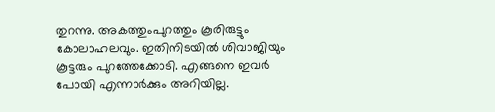തുറന്നു. അകത്തുംപുറത്തും കൂരിരുട്ടും  കോലാഹലവും. ഇതിനിടയില്‍ ശിവാജിയും കൂട്ടരും പുറത്തേക്കോടി. എങ്ങനെ ഇവര്‍ പോയി എന്നാര്‍ക്കും അറിയില്ല.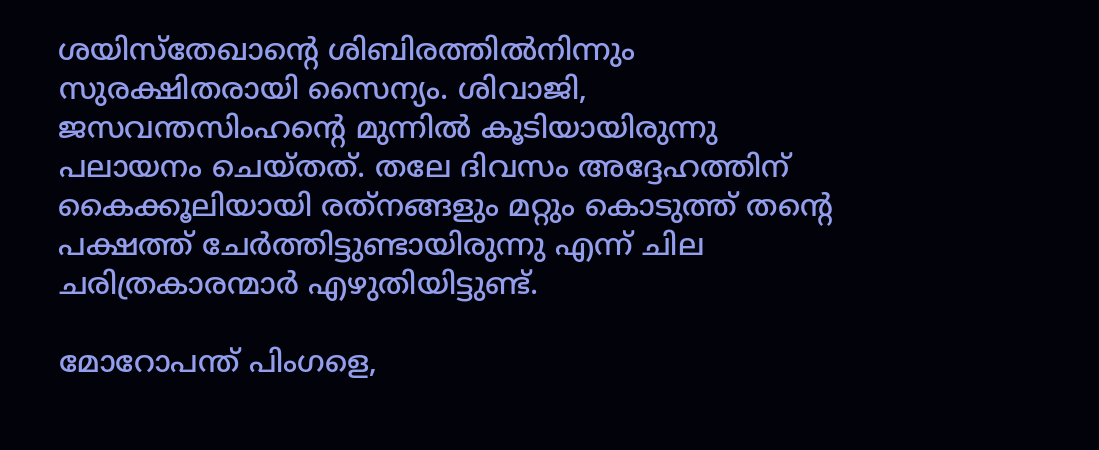ശയിസ്‌തേഖാന്റെ ശിബിരത്തില്‍നിന്നും സുരക്ഷിതരായി സൈന്യം. ശിവാജി, ജസവന്തസിംഹന്റെ മുന്നില്‍ കൂടിയായിരുന്നു പലായനം ചെയ്തത്. തലേ ദിവസം അദ്ദേഹത്തിന് കൈക്കൂലിയായി രത്‌നങ്ങളും മറ്റും കൊടുത്ത് തന്റെ പക്ഷത്ത് ചേര്‍ത്തിട്ടുണ്ടായിരുന്നു എന്ന് ചില ചരിത്രകാരന്മാര്‍ എഴുതിയിട്ടുണ്ട്.

മോറോപന്ത് പിംഗളെ,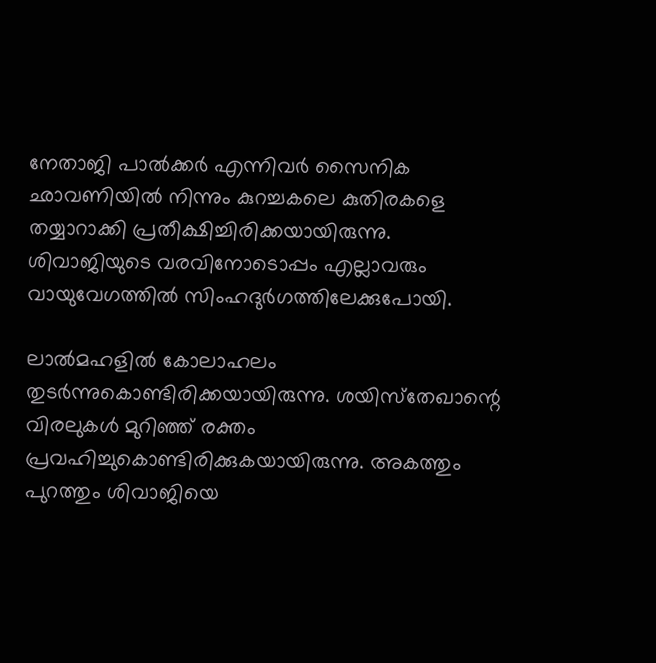നേതാജി പാല്‍ക്കര്‍ എന്നിവര്‍ സൈനിക ഛാവണിയില്‍ നിന്നും കുറച്ചകലെ കുതിരകളെ തയ്യാറാക്കി പ്രതീക്ഷിച്ചിരിക്കയായിരുന്നു. ശിവാജിയുടെ വരവിനോടൊപ്പം എല്ലാവരും വായുവേഗത്തില്‍ സിംഹദുര്‍ഗത്തിലേക്കുപോയി.

ലാല്‍മഹളില്‍ കോലാഹലം തുടര്‍ന്നുകൊണ്ടിരിക്കയായിരുന്നു. ശയിസ്‌തേഖാന്റെ വിരലുകള്‍ മുറിഞ്ഞ് രക്തം പ്രവഹിച്ചുകൊണ്ടിരിക്കുകയായിരുന്നു. അകത്തും പുറത്തും ശിവാജിയെ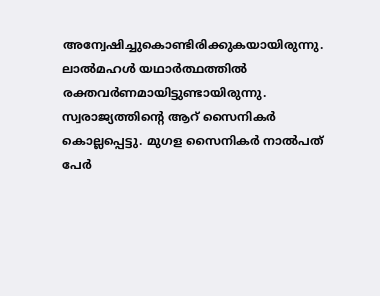അന്വേഷിച്ചുകൊണ്ടിരിക്കുകയായിരുന്നു. ലാല്‍മഹള്‍ യഥാര്‍ത്ഥത്തില്‍ രക്തവര്‍ണമായിട്ടുണ്ടായിരുന്നു. സ്വരാജ്യത്തിന്റെ ആറ് സൈനികര്‍ കൊല്ലപ്പെട്ടു. മുഗള സൈനികര്‍ നാല്‍പത് പേര്‍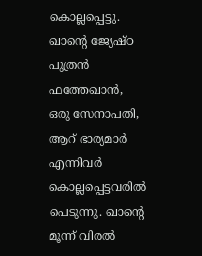കൊല്ലപ്പെട്ടു.  ഖാന്റെ ജ്യേഷ്ഠ പുത്രന്‍ ഫത്തേഖാന്‍, ഒരു സേനാപതി, ആറ് ഭാര്യമാര്‍ എന്നിവര്‍ കൊല്ലപ്പെട്ടവരില്‍ പെടുന്നു. ഖാന്റെ മൂന്ന് വിരല്‍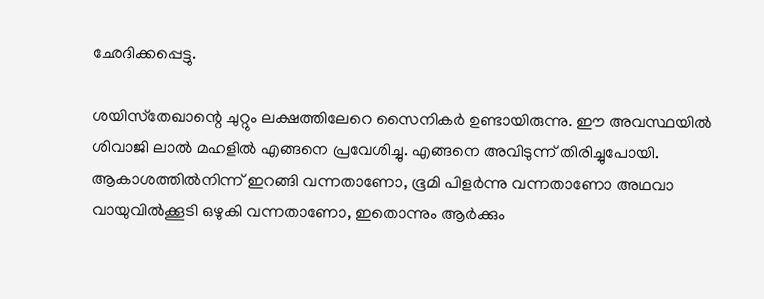ഛേദിക്കപ്പെട്ടു.

ശയിസ്‌തേഖാന്റെ ചുറ്റും ലക്ഷത്തിലേറെ സൈനികര്‍ ഉണ്ടായിരുന്നു. ഈ അവസ്ഥയില്‍ ശിവാജി ലാല്‍ മഹളില്‍ എങ്ങനെ പ്രവേശിച്ചു. എങ്ങനെ അവിടുന്ന് തിരിച്ചുപോയി. ആകാശത്തില്‍നിന്ന് ഇറങ്ങി വന്നതാണോ, ഭൂമി പിളര്‍ന്നു വന്നതാണോ അഥവാ വായുവില്‍ക്കൂടി ഒഴുകി വന്നതാണോ, ഇതൊന്നും ആര്‍ക്കും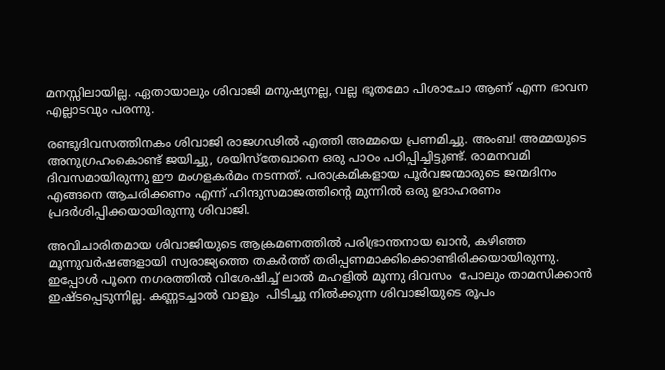മനസ്സിലായില്ല. ഏതായാലും ശിവാജി മനുഷ്യനല്ല, വല്ല ഭൂതമോ പിശാചോ ആണ് എന്ന ഭാവന എല്ലാടവും പരന്നു.

രണ്ടുദിവസത്തിനകം ശിവാജി രാജഗഢില്‍ എത്തി അമ്മയെ പ്രണമിച്ചു. അംബ! അമ്മയുടെ അനുഗ്രഹംകൊണ്ട് ജയിച്ചു, ശയിസ്‌തേഖാനെ ഒരു പാഠം പഠിപ്പിച്ചിട്ടുണ്ട്. രാമനവമി ദിവസമായിരുന്നു ഈ മംഗളകര്‍മം നടന്നത്. പരാക്രമികളായ പൂര്‍വജന്മാരുടെ ജന്മദിനം എങ്ങനെ ആചരിക്കണം എന്ന് ഹിന്ദുസമാജത്തിന്റെ മുന്നില്‍ ഒരു ഉദാഹരണം പ്രദര്‍ശിപ്പിക്കയായിരുന്നു ശിവാജി.

അവിചാരിതമായ ശിവാജിയുടെ ആക്രമണത്തില്‍ പരിഭ്രാന്തനായ ഖാന്‍, കഴിഞ്ഞ മൂന്നുവര്‍ഷങ്ങളായി സ്വരാജ്യത്തെ തകര്‍ത്ത് തരിപ്പണമാക്കിക്കൊണ്ടിരിക്കയായിരുന്നു. ഇപ്പോള്‍ പൂനെ നഗരത്തില്‍ വിശേഷിച്ച് ലാല്‍ മഹളില്‍ മൂന്നു ദിവസം  പോലും താമസിക്കാന്‍ ഇഷ്ടപ്പെടുന്നില്ല. കണ്ണടച്ചാല്‍ വാളും  പിടിച്ചു നില്‍ക്കുന്ന ശിവാജിയുടെ രൂപം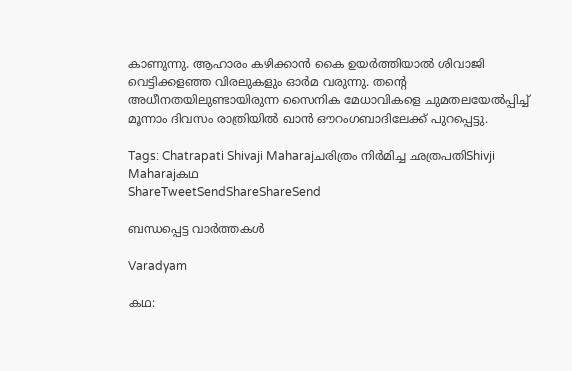കാണുന്നു. ആഹാരം കഴിക്കാന്‍ കൈ ഉയര്‍ത്തിയാല്‍ ശിവാജി വെട്ടിക്കളഞ്ഞ വിരലുകളും ഓര്‍മ വരുന്നു. തന്റെ അധീനതയിലുണ്ടായിരുന്ന സൈനിക മേധാവികളെ ചുമതലയേല്‍പ്പിച്ച് മൂന്നാം ദിവസം രാത്രിയില്‍ ഖാന്‍ ഔറംഗബാദിലേക്ക് പുറപ്പെട്ടു.

Tags: Chatrapati Shivaji Maharajചരിത്രം നിര്‍മിച്ച ഛത്രപതിShivji Maharajകഥ
ShareTweetSendShareShareSend

ബന്ധപ്പെട്ട വാര്‍ത്തകള്‍

Varadyam

കഥ: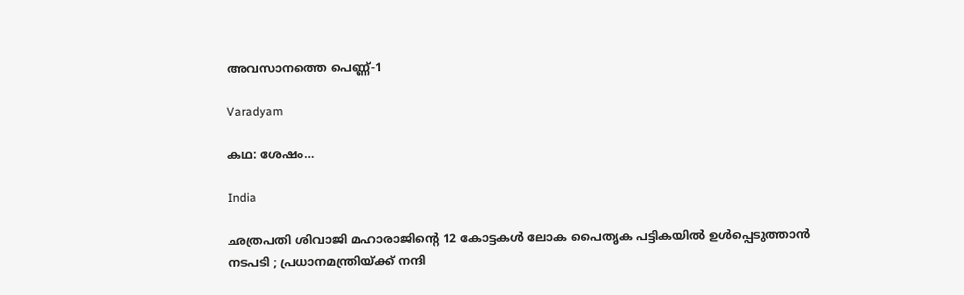അവസാനത്തെ പെണ്ണ്-1

Varadyam

കഥ: ശേഷം…

India

ഛത്രപതി ശിവാജി മഹാരാജിന്റെ 12 കോട്ടകൾ ലോക പൈതൃക പട്ടികയിൽ ഉൾപ്പെടുത്താൻ നടപടി ; പ്രധാനമന്ത്രിയ്‌ക്ക് നന്ദി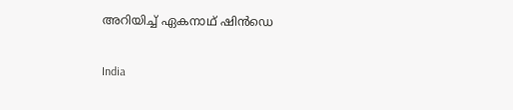അറിയിച്ച് ഏകനാഥ് ഷിൻഡെ

India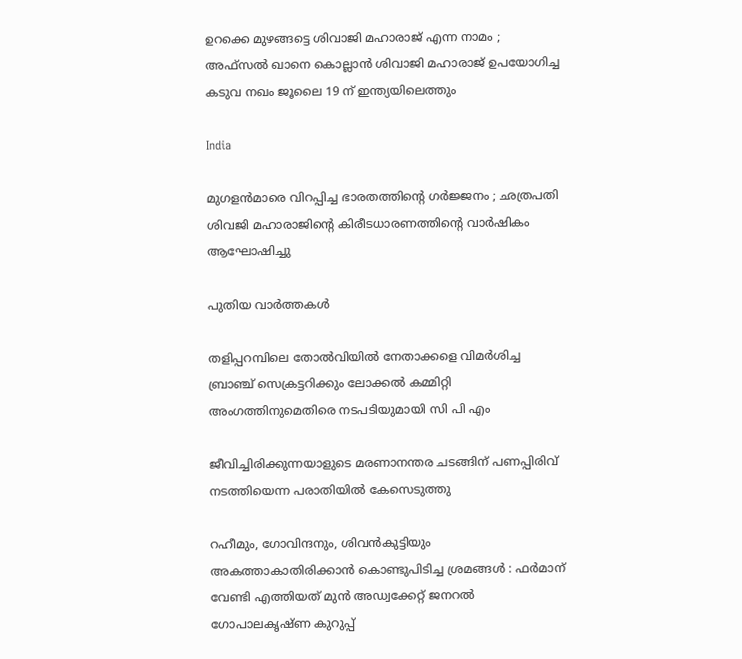ഉറക്കെ മുഴങ്ങട്ടെ ശിവാജി മഹാരാജ് എന്ന നാമം ; അഫ്സൽ ഖാനെ കൊല്ലാൻ ശിവാജി മഹാരാജ് ഉപയോഗിച്ച കടുവ നഖം ജൂലൈ 19 ന് ഇന്ത്യയിലെത്തും

India

മുഗളൻമാരെ വിറപ്പിച്ച ഭാരതത്തിന്റെ ഗർജ്ജനം ; ഛത്രപതി ശിവജി മഹാരാജിന്റെ കിരീടധാരണത്തിന്റെ വാർഷികം ആഘോഷിച്ചു

പുതിയ വാര്‍ത്തകള്‍

തളിപ്പറമ്പിലെ തോല്‍വിയില്‍ നേതാക്കളെ വിമര്‍ശിച്ച ബ്രാഞ്ച് സെക്രട്ടറിക്കും ലോക്കല്‍ കമ്മിറ്റി അംഗത്തിനുമെതിരെ നടപടിയുമായി സി പി എം

ജീവിച്ചിരിക്കുന്നയാളുടെ മരണാനന്തര ചടങ്ങിന് പണപ്പിരിവ് നടത്തിയെന്ന പരാതിയില്‍ കേസെടുത്തു

റഹീമും, ഗോവിന്ദനും, ശിവൻകുട്ടിയും അകത്താകാതിരിക്കാൻ കൊണ്ടുപിടിച്ച ശ്രമങ്ങൾ : ഫർമാന് വേണ്ടി എത്തിയത് മുൻ അഡ്വക്കേറ്റ് ജനറൽ ഗോപാലകൃഷ്ണ കുറുപ്പ്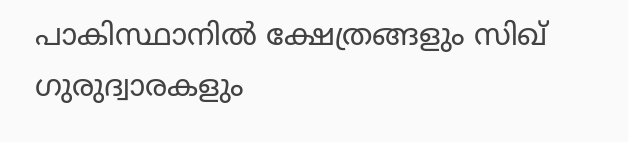പാകിസ്ഥാനിൽ ക്ഷേത്രങ്ങളും സിഖ് ഗുരുദ്വാരകളും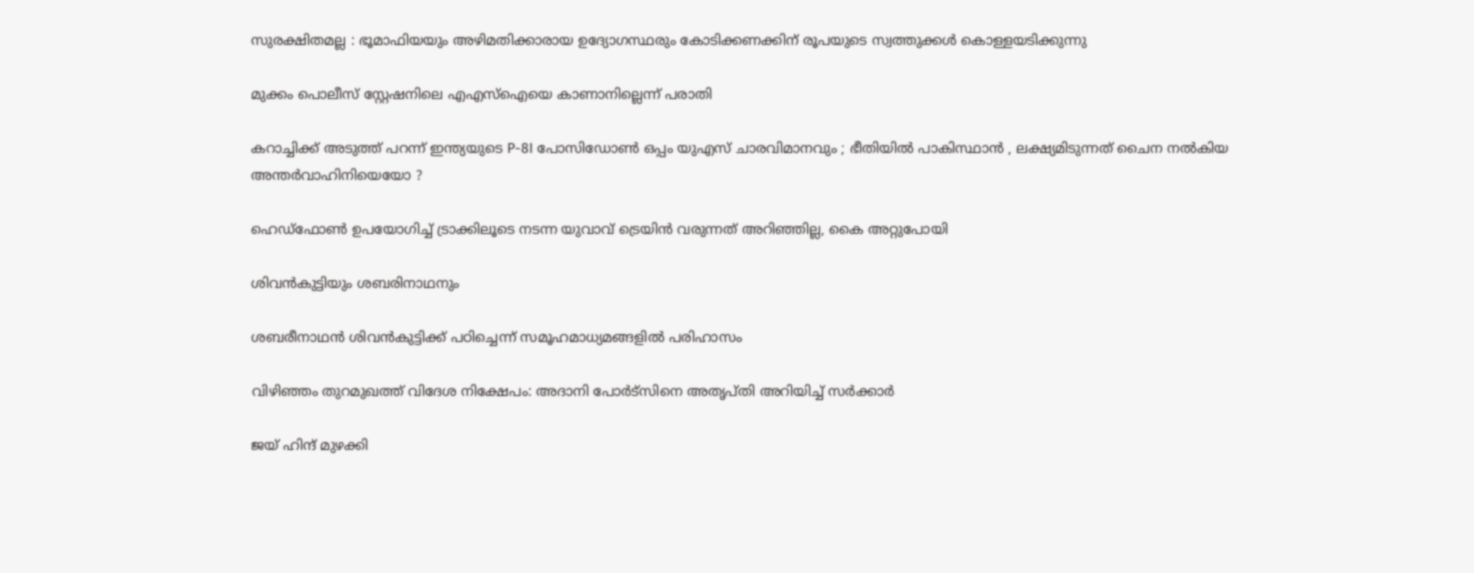സുരക്ഷിതമല്ല : ഭൂമാഫിയയും അഴിമതിക്കാരായ ഉദ്യോഗസ്ഥരും കോടിക്കണക്കിന് രൂപയുടെ സ്വത്തുക്കൾ കൊള്ളയടിക്കുന്നു

മുക്കം പൊലീസ് സ്റ്റേഷനിലെ എഎസ്‌ഐയെ കാണാനില്ലെന്ന് പരാതി

കറാച്ചിക്ക് അടുത്ത് പറന്ന് ഇന്ത്യയുടെ P-8I പോസിഡോൺ ഒപ്പം യുഎസ് ചാരവിമാനവും ; ഭീതിയിൽ പാകിസ്ഥാൻ , ലക്ഷ്യമിടുന്നത് ചൈന നൽകിയ അന്തർവാഹിനിയെയോ ?

ഹെഡ്ഫോണ്‍ ഉപയോഗിച്ച് ട്രാക്കിലൂടെ നടന്ന യുവാവ് ട്രെയിന്‍ വരുന്നത് അറിഞ്ഞില്ല, കൈ അറ്റുപോയി

ശിവന്‍കുട്ടിയും ശബരിനാഥനും

ശബരീനാഥന്‍ ശിവന്‍കുട്ടിക്ക് പഠിച്ചെന്ന് സമൂഹമാധ്യമങ്ങളി‍ല്‍ പരിഹാസം

വിഴിഞ്ഞം തുറമുഖത്ത് വിദേശ നിക്ഷേപം: അദാനി പോര്‍ട്‌സിനെ അതൃപ്തി അറിയിച്ച് സര്‍ക്കാര്‍

ജയ് ഹിന്ദ് മുഴക്കി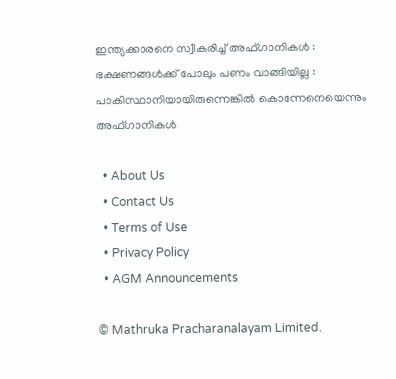ഇന്ത്യക്കാരനെ സ്വീകരിച്ച് അഫ്ഗാനികൾ : ഭക്ഷണങ്ങൾക്ക് പോലും പണം വാങ്ങിയില്ല : പാകിസ്ഥാനിയായിരുന്നെങ്കിൽ കൊന്നേനെയെന്നും അഫ്ഗാനികൾ

  • About Us
  • Contact Us
  • Terms of Use
  • Privacy Policy
  • AGM Announcements

© Mathruka Pracharanalayam Limited.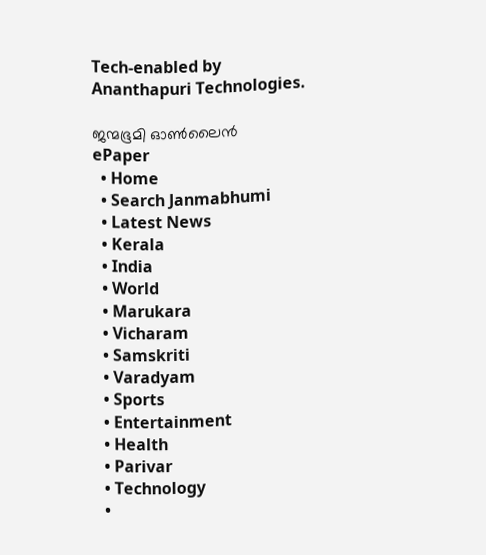Tech-enabled by Ananthapuri Technologies.

ജന്മഭൂമി ഓണ്‍ലൈന്‍
ePaper
  • Home
  • Search Janmabhumi
  • Latest News
  • Kerala
  • India
  • World
  • Marukara
  • Vicharam
  • Samskriti
  • Varadyam
  • Sports
  • Entertainment
  • Health
  • Parivar
  • Technology
  •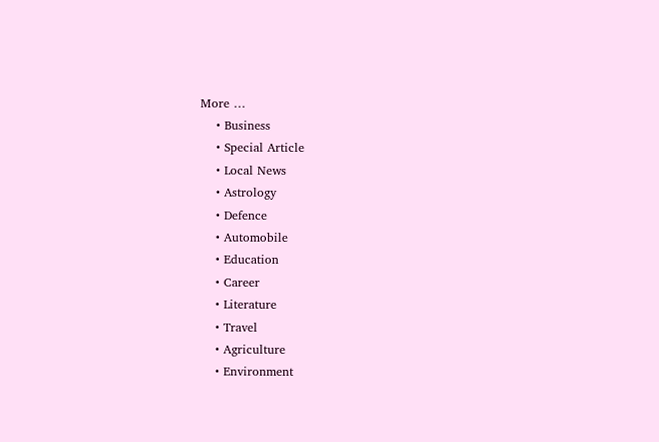More …
    • Business
    • Special Article
    • Local News
    • Astrology
    • Defence
    • Automobile
    • Education
    • Career
    • Literature
    • Travel
    • Agriculture
    • Environment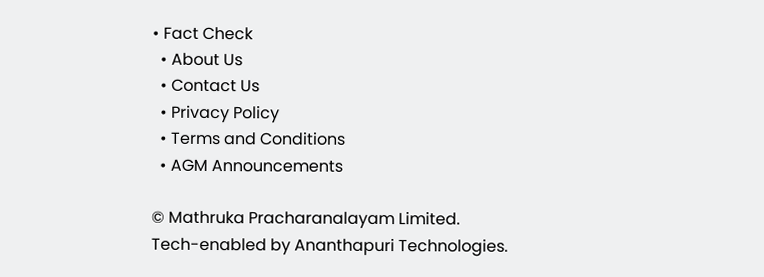• Fact Check
  • About Us
  • Contact Us
  • Privacy Policy
  • Terms and Conditions
  • AGM Announcements

© Mathruka Pracharanalayam Limited.
Tech-enabled by Ananthapuri Technologies.